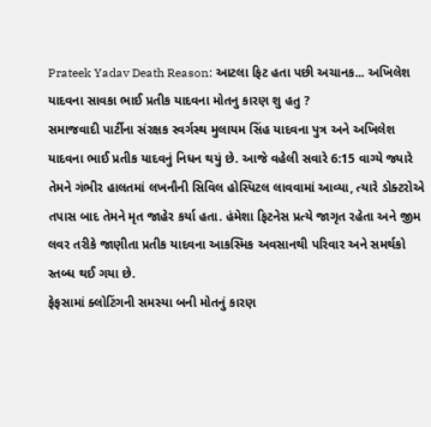Prateek Yadav Death Reason: આટલા ફિટ હતા પછી અચાનક... અખિલેશ યાદવના સાવકા ભાઈ પ્રતીક યાદવના મોતનુ કારણ શુ હતુ ?
સમાજવાદી પાર્ટીના સંરક્ષક સ્વર્ગસ્થ મુલાયમ સિંહ યાદવના પુત્ર અને અખિલેશ યાદવના ભાઈ પ્રતીક યાદવનું નિધન થયું છે. આજે વહેલી સવારે 6:15 વાગ્યે જ્યારે તેમને ગંભીર હાલતમાં લખનૌની સિવિલ હોસ્પિટલ લાવવામાં આવ્યા, ત્યારે ડોક્ટરોએ તપાસ બાદ તેમને મૃત જાહેર કર્યા હતા. હંમેશા ફિટનેસ પ્રત્યે જાગૃત રહેતા અને જીમ લવર તરીકે જાણીતા પ્રતીક યાદવના આકસ્મિક અવસાનથી પરિવાર અને સમર્થકો સ્તબ્ધ થઈ ગયા છે.
ફેફસામાં ક્લોટિંગની સમસ્યા બની મોતનું કારણ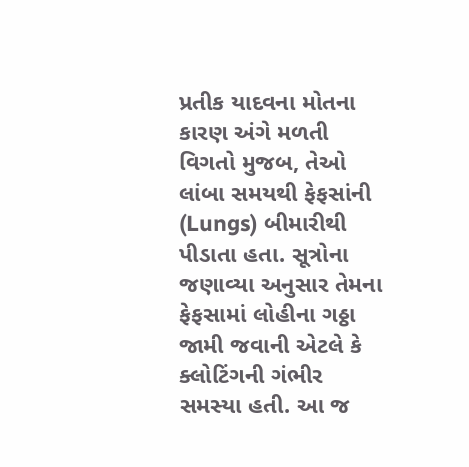પ્રતીક યાદવના મોતના કારણ અંગે મળતી વિગતો મુજબ, તેઓ લાંબા સમયથી ફેફસાંની (Lungs) બીમારીથી પીડાતા હતા. સૂત્રોના જણાવ્યા અનુસાર તેમના ફેફસામાં લોહીના ગઠ્ઠા જામી જવાની એટલે કે ક્લોટિંગની ગંભીર સમસ્યા હતી. આ જ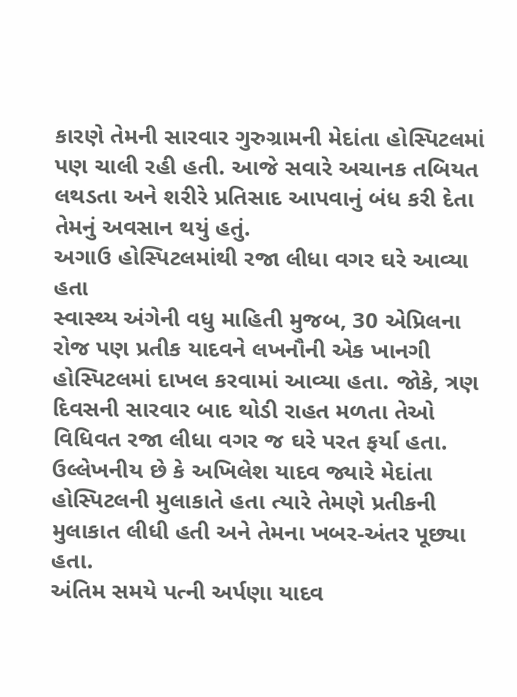કારણે તેમની સારવાર ગુરુગ્રામની મેદાંતા હોસ્પિટલમાં પણ ચાલી રહી હતી. આજે સવારે અચાનક તબિયત લથડતા અને શરીરે પ્રતિસાદ આપવાનું બંધ કરી દેતા તેમનું અવસાન થયું હતું.
અગાઉ હોસ્પિટલમાંથી રજા લીધા વગર ઘરે આવ્યા હતા
સ્વાસ્થ્ય અંગેની વધુ માહિતી મુજબ, 30 એપ્રિલના રોજ પણ પ્રતીક યાદવને લખનૌની એક ખાનગી હોસ્પિટલમાં દાખલ કરવામાં આવ્યા હતા. જોકે, ત્રણ દિવસની સારવાર બાદ થોડી રાહત મળતા તેઓ વિધિવત રજા લીધા વગર જ ઘરે પરત ફર્યા હતા. ઉલ્લેખનીય છે કે અખિલેશ યાદવ જ્યારે મેદાંતા હોસ્પિટલની મુલાકાતે હતા ત્યારે તેમણે પ્રતીકની મુલાકાત લીધી હતી અને તેમના ખબર-અંતર પૂછ્યા હતા.
અંતિમ સમયે પત્ની અર્પણા યાદવ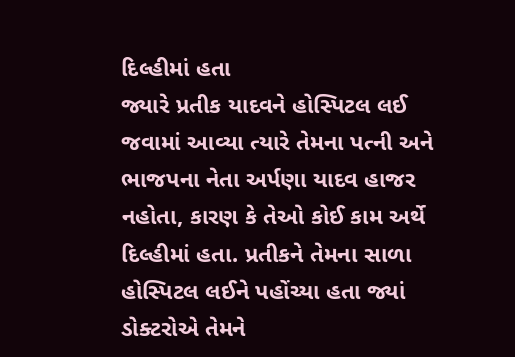દિલ્હીમાં હતા
જ્યારે પ્રતીક યાદવને હોસ્પિટલ લઈ જવામાં આવ્યા ત્યારે તેમના પત્ની અને ભાજપના નેતા અર્પણા યાદવ હાજર નહોતા, કારણ કે તેઓ કોઈ કામ અર્થે દિલ્હીમાં હતા. પ્રતીકને તેમના સાળા હોસ્પિટલ લઈને પહોંચ્યા હતા જ્યાં ડોક્ટરોએ તેમને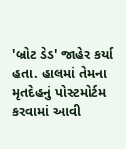'બ્રોટ ડેડ' જાહેર કર્યા હતા. હાલમાં તેમના મૃતદેહનું પોસ્ટમોર્ટમ કરવામાં આવી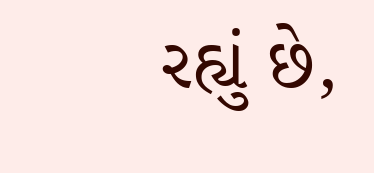રહ્યું છે,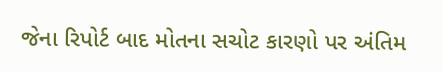જેના રિપોર્ટ બાદ મોતના સચોટ કારણો પર અંતિમ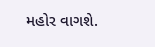મહોર વાગશે.